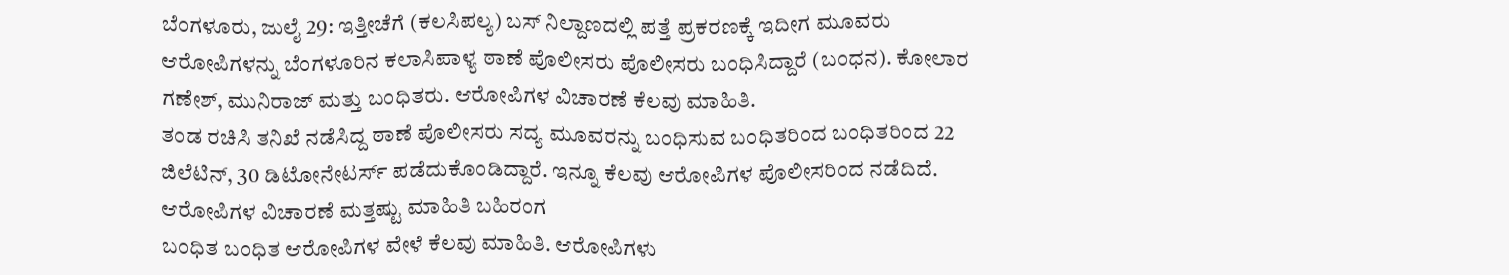ಬೆಂಗಳೂರು, ಜುಲೈ 29: ಇತ್ತೀಚೆಗೆ (ಕಲಸಿಪಲ್ಯ) ಬಸ್ ನಿಲ್ದಾಣದಲ್ಲಿ ಪತ್ತೆ ಪ್ರಕರಣಕ್ಕೆ ಇದೀಗ ಮೂವರು ಆರೋಪಿಗಳನ್ನು ಬೆಂಗಳೂರಿನ ಕಲಾಸಿಪಾಳ್ಯ ಠಾಣೆ ಪೊಲೀಸರು ಪೊಲೀಸರು ಬಂಧಿಸಿದ್ದಾರೆ (ಬಂಧನ). ಕೋಲಾರ ಗಣೇಶ್, ಮುನಿರಾಜ್ ಮತ್ತು ಬಂಧಿತರು. ಆರೋಪಿಗಳ ವಿಚಾರಣೆ ಕೆಲವು ಮಾಹಿತಿ.
ತಂಡ ರಚಿಸಿ ತನಿಖೆ ನಡೆಸಿದ್ದ ಠಾಣೆ ಪೊಲೀಸರು ಸದ್ಯ ಮೂವರನ್ನು ಬಂಧಿಸುವ ಬಂಧಿತರಿಂದ ಬಂಧಿತರಿಂದ 22 ಜಿಲೆಟಿನ್, 30 ಡಿಟೋನೇಟರ್ಸ್ ಪಡೆದುಕೊಂಡಿದ್ದಾರೆ. ಇನ್ನೂ ಕೆಲವು ಆರೋಪಿಗಳ ಪೊಲೀಸರಿಂದ ನಡೆದಿದೆ.
ಆರೋಪಿಗಳ ವಿಚಾರಣೆ ಮತ್ತಷ್ಟು ಮಾಹಿತಿ ಬಹಿರಂಗ
ಬಂಧಿತ ಬಂಧಿತ ಆರೋಪಿಗಳ ವೇಳೆ ಕೆಲವು ಮಾಹಿತಿ. ಆರೋಪಿಗಳು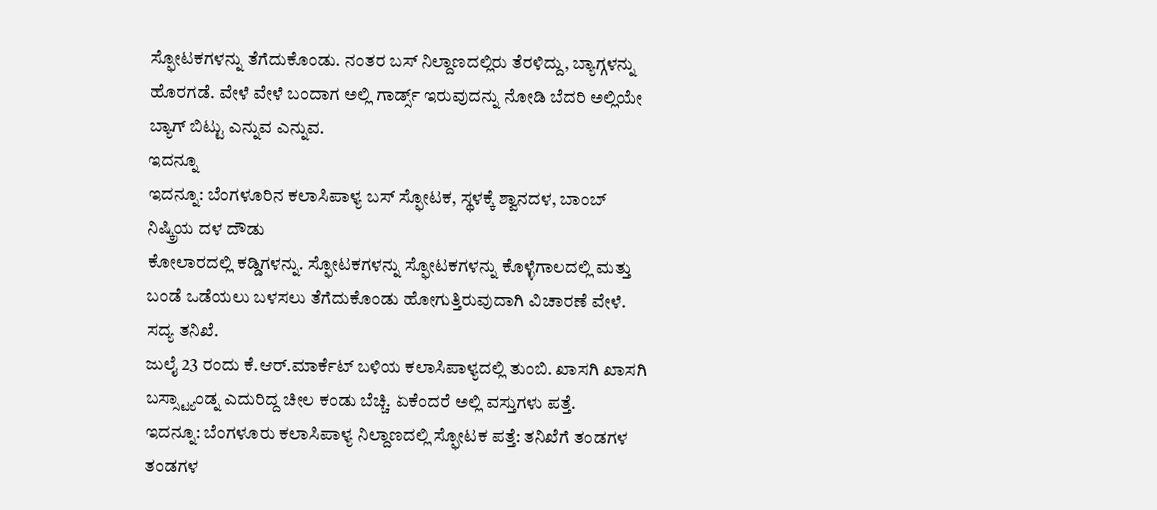ಸ್ಫೋಟಕಗಳನ್ನು ತೆಗೆದುಕೊಂಡು. ನಂತರ ಬಸ್ ನಿಲ್ದಾಣದಲ್ಲಿರು ತೆರಳಿದ್ದು, ಬ್ಯಾಗ್ಗಳನ್ನು ಹೊರಗಡೆ. ವೇಳೆ ವೇಳೆ ಬಂದಾಗ ಅಲ್ಲಿ ಗಾರ್ಡ್ಸ್ ಇರುವುದನ್ನು ನೋಡಿ ಬೆದರಿ ಅಲ್ಲಿಯೇ ಬ್ಯಾಗ್ ಬಿಟ್ಟು ಎನ್ನುವ ಎನ್ನುವ.
ಇದನ್ನೂ
ಇದನ್ನೂ: ಬೆಂಗಳೂರಿನ ಕಲಾಸಿಪಾಳ್ಯ ಬಸ್ ಸ್ಫೋಟಕ, ಸ್ಥಳಕ್ಕೆ ಶ್ವಾನದಳ, ಬಾಂಬ್ ನಿಷ್ಕ್ರಿಯ ದಳ ದೌಡು
ಕೋಲಾರದಲ್ಲಿ ಕಡ್ಡಿಗಳನ್ನು. ಸ್ಫೋಟಕಗಳನ್ನು ಸ್ಫೋಟಕಗಳನ್ನು ಕೊಳ್ಳೆಗಾಲದಲ್ಲಿ ಮತ್ತು ಬಂಡೆ ಒಡೆಯಲು ಬಳಸಲು ತೆಗೆದುಕೊಂಡು ಹೋಗುತ್ತಿರುವುದಾಗಿ ವಿಚಾರಣೆ ವೇಳೆ. ಸದ್ಯ ತನಿಖೆ.
ಜುಲೈ 23 ರಂದು ಕೆ.ಆರ್.ಮಾರ್ಕೆಟ್ ಬಳಿಯ ಕಲಾಸಿಪಾಳ್ಯದಲ್ಲಿ ತುಂಬಿ. ಖಾಸಗಿ ಖಾಸಗಿ ಬಸ್ಸ್ಟ್ಯಾಂಡ್ನ ಎದುರಿದ್ದ ಚೀಲ ಕಂಡು ಬೆಚ್ಚಿ. ಏಕೆಂದರೆ ಅಲ್ಲಿ ವಸ್ತುಗಳು ಪತ್ತೆ.
ಇದನ್ನೂ: ಬೆಂಗಳೂರು ಕಲಾಸಿಪಾಳ್ಯ ನಿಲ್ದಾಣದಲ್ಲಿ ಸ್ಫೋಟಕ ಪತ್ತೆ: ತನಿಖೆಗೆ ತಂಡಗಳ ತಂಡಗಳ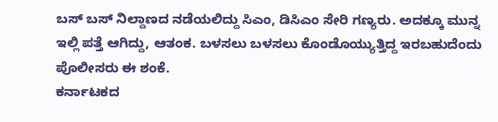ಬಸ್ ಬಸ್ ನಿಲ್ದಾಣದ ನಡೆಯಲಿದ್ದು ಸಿಎಂ, ಡಿಸಿಎಂ ಸೇರಿ ಗಣ್ಯರು. ಅದಕ್ಕೂ ಮುನ್ನ ಇಲ್ಲಿ ಪತ್ತೆ ಆಗಿದ್ದು, ಆತಂಕ. ಬಳಸಲು ಬಳಸಲು ಕೊಂಡೊಯ್ಯುತ್ತಿದ್ದ ಇರಬಹುದೆಂದು ಪೊಲೀಸರು ಈ ಶಂಕೆ.
ಕರ್ನಾಟಕದ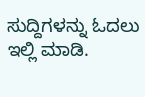ಸುದ್ದಿಗಳನ್ನು ಓದಲು ಇಲ್ಲಿ ಮಾಡಿ.